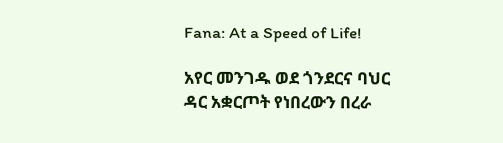Fana: At a Speed of Life!

አየር መንገዱ ወደ ጎንደርና ባህር ዳር አቋርጦት የነበረውን በረራ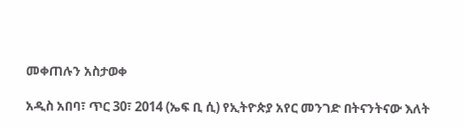መቀጠሉን አስታወቀ

አዲስ አበባ፣ ጥር 30፣ 2014 (ኤፍ ቢ ሲ) የኢትዮጵያ አየር መንገድ በትናንትናው እለት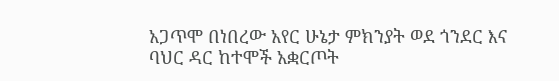አጋጥሞ በነበረው አየር ሁኔታ ምክንያት ወደ ጎንደር እና ባህር ዳር ከተሞች አቋርጦት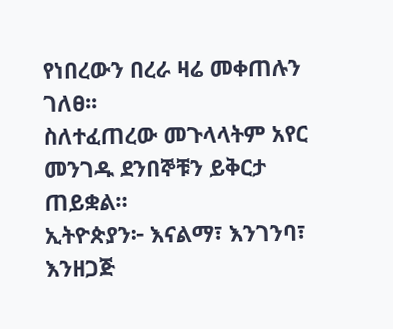የነበረውን በረራ ዛሬ መቀጠሉን ገለፀ፡፡
ስለተፈጠረው መጉላላትም አየር መንገዱ ደንበኞቹን ይቅርታ ጠይቋል።
ኢትዮጵያን፦ እናልማ፣ እንገንባ፣ እንዘጋጅ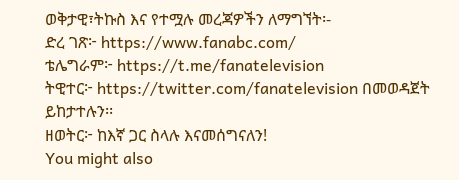ወቅታዊ፣ትኩስ እና የተሟሉ መረጃዎችን ለማግኘት፡-
ድረ ገጽ፦ https://www.fanabc.com/
ቴሌግራም፦ https://t.me/fanatelevision
ትዊተር፦ https://twitter.com/fanatelevision በመወዳጀት ይከታተሉን፡፡
ዘወትር፦ ከእኛ ጋር ስላሉ እናመሰግናለን!
You might also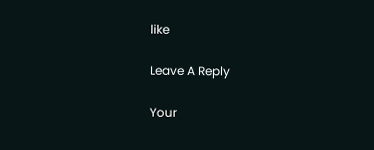like

Leave A Reply

Your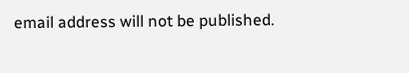email address will not be published.